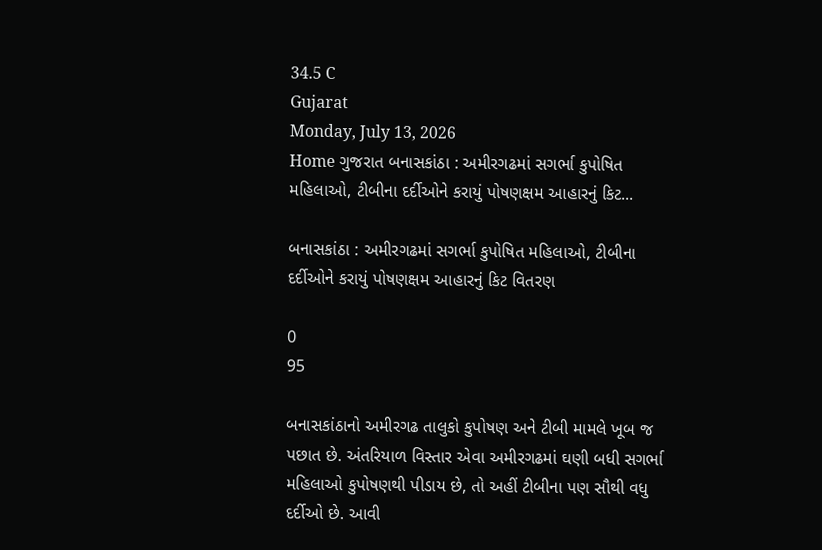34.5 C
Gujarat
Monday, July 13, 2026
Home ગુજરાત બનાસકાંઠા : અમીરગઢમાં સગર્ભા કુપોષિત મહિલાઓ, ટીબીના દર્દીઓને કરાયું પોષણક્ષમ આહારનું કિટ...

બનાસકાંઠા : અમીરગઢમાં સગર્ભા કુપોષિત મહિલાઓ, ટીબીના દર્દીઓને કરાયું પોષણક્ષમ આહારનું કિટ વિતરણ

0
95

બનાસકાંઠાનો અમીરગઢ તાલુકો કુપોષણ અને ટીબી મામલે ખૂબ જ પછાત છે. અંતરિયાળ વિસ્તાર એવા અમીરગઢમાં ઘણી બધી સગર્ભા મહિલાઓ કુપોષણથી પીડાય છે, તો અહીં ટીબીના પણ સૌથી વધુ દર્દીઓ છે. આવી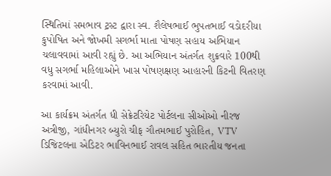સ્થિતિમાં સમભાવ ટ્રસ્ટ દ્વારા સ્વ. શૈલેષભાઈ ભુપતભાઈ વડોદરીયા કુપોષિત અને જોખમી સગર્ભા માતા પોષણ સહાય અભિયાન ચલાવવામાં આવી રહ્યું છે. આ અભિયાન અંતર્ગત શુક્રવારે 100થી વધુ સગર્ભા મહિલાઓને ખાસ પોષણક્ષણ આહારની કિટની વિતરણ કરવામાં આવી.

આ કાર્યક્રમ અંતર્ગત ધી સેક્રેટરિયેટ પોર્ટલના સીઓઓ નીરજ અત્રીજી, ગાંધીનગર બ્યુરો ચીફ ગૌતમભાઈ પુરોહિત, VTV ડિજિટલના એડિટર ભાવિનભાઈ રાવલ સહિત ભારતીય જનતા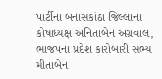પાર્ટીના બનાસકાંઠા જિલ્લાના કોષાધ્યક્ષ અનિતાબેન અગ્રવાલ, ભાજપના પ્રદેશ કારોબારી સભ્ય મીતાબેન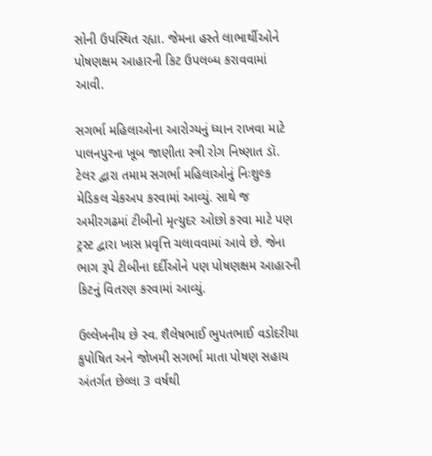સોની ઉપસ્થિત રહ્યા. જેમના હસ્તે લાભાર્થીઓને પોષણક્ષમ આહારની કિટ ઉપલબ્ધ કરાવવામાં આવી.

સગર્ભા મહિલાઓના આરોગ્યનું ધ્યાન રાખવા માટે પાલનપુરના ખૂબ જાણીતા સ્ત્રી રોગ નિષ્ણાત ડૉ. ટેલર દ્વારા તમામ સગર્ભા મહિલાઓનું નિઃશુલ્ક મેડિકલ ચેકઅપ કરવામાં આવ્યું. સાથે જ અમીરગઢમાં ટીબીનો મૃત્યુદર ઓછો કરવા માટે પણ ટ્રસ્ટ દ્વારા ખાસ પ્રવૃત્તિ ચલાવવામાં આવે છે. જેના ભાગ રૂપે ટીબીના દર્દીઓને પણ પોષણક્ષમ આહારની કિટનું વિતરણ કરવામાં આવ્યું.

ઉલ્લેખનીય છે સ્વ. શૈલેષભાઈ ભુપતભાઈ વડોદરીયા કુપોષિત અને જોખમી સગર્ભા માતા પોષણ સહાય અંતર્ગત છેલ્લા 3 વર્ષથી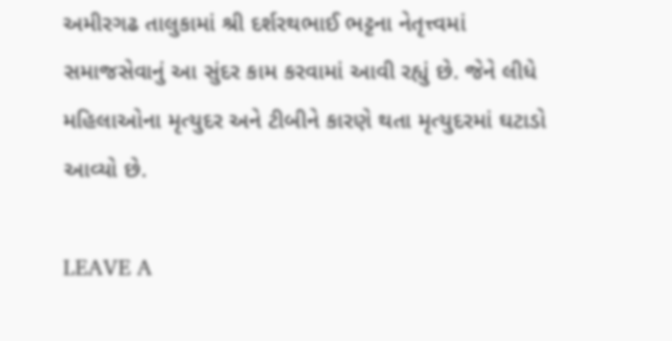અમીરગઢ તાલુકામાં શ્રી દર્શરથભાઈ ભટ્ટના નેતૃત્ત્વમાં સમાજસેવાનું આ સુંદર કામ કરવામાં આવી રહ્યું છે. જેને લીધે મહિલાઓના મૃત્યુદર અને ટીબીને કારણે થતા મૃત્યુદરમાં ઘટાડો આવ્યો છે.

LEAVE A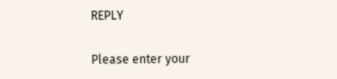REPLY

Please enter your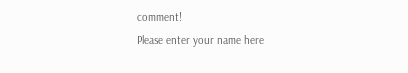comment!
Please enter your name here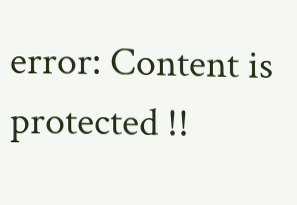error: Content is protected !!